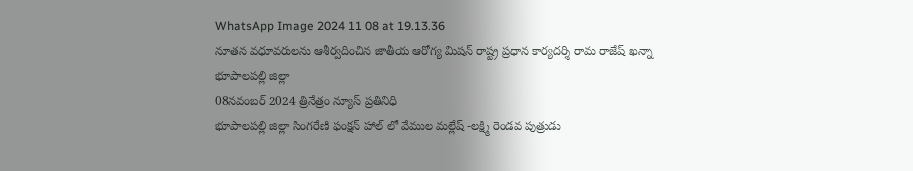WhatsApp Image 2024 11 08 at 19.13.36
నూతన వధూవరులను ఆశీర్వదించిన జాతీయ ఆరోగ్య మిషన్ రాష్ట్ర ప్రధాన కార్యదర్శి రామ రాజేష్ ఖన్నా
భూపాలపల్లి జిల్లా
08నవంబర్ 2024 త్రినేత్రం న్యూస్ ప్రతినిధి
భూపాలపల్లి జిల్లా సింగరేణి ఫంక్షన్ హాల్ లో వేముల మల్లేష్ -లక్ష్మి రెండవ పుత్రుడు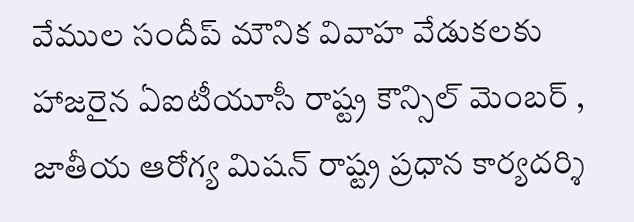వేముల సందీప్ మౌనిక వివాహ వేడుకలకు హాజరైన ఏఐటీయూసీ రాష్ట్ర కౌన్సిల్ మెంబర్ , జాతీయ ఆరోగ్య మిషన్ రాష్ట్ర ప్రధాన కార్యదర్శి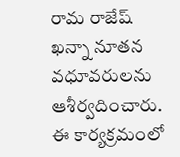రామ రాజేష్ ఖన్నా నూతన వధూవరులను ఆశీర్వదించారు. ఈ కార్యక్రమంలో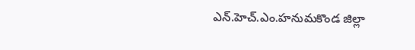ఎన్.హెచ్.ఎం.హనుమకొండ జిల్లా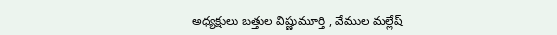అధ్యక్షులు బత్తుల విష్ణుమూర్తి , వేముల మల్లేష్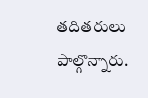తదితరులు పాల్గొన్నారు.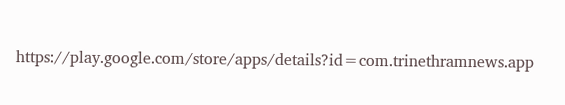https://play.google.com/store/apps/details?id=com.trinethramnews.app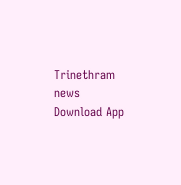Trinethram news
Download App